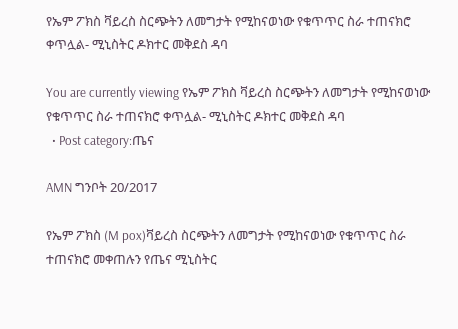የኤም ፖክስ ቫይረስ ስርጭትን ለመግታት የሚከናወነው የቁጥጥር ስራ ተጠናክሮ ቀጥሏል- ሚኒስትር ዶክተር መቅደስ ዳባ

You are currently viewing የኤም ፖክስ ቫይረስ ስርጭትን ለመግታት የሚከናወነው የቁጥጥር ስራ ተጠናክሮ ቀጥሏል- ሚኒስትር ዶክተር መቅደስ ዳባ
  • Post category:ጤና

AMN ግንቦት 20/2017

የኤም ፖክስ (M pox)ቫይረስ ስርጭትን ለመግታት የሚከናወነው የቁጥጥር ስራ ተጠናክሮ መቀጠሉን የጤና ሚኒስትር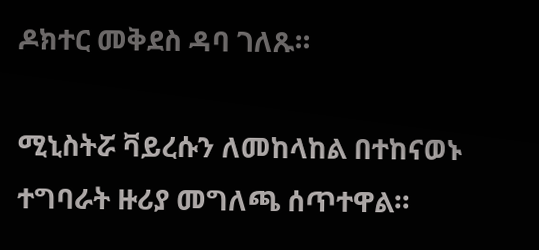ዶክተር መቅደስ ዳባ ገለጹ።

ሚኒስትሯ ቫይረሱን ለመከላከል በተከናወኑ ተግባራት ዙሪያ መግለጫ ሰጥተዋል።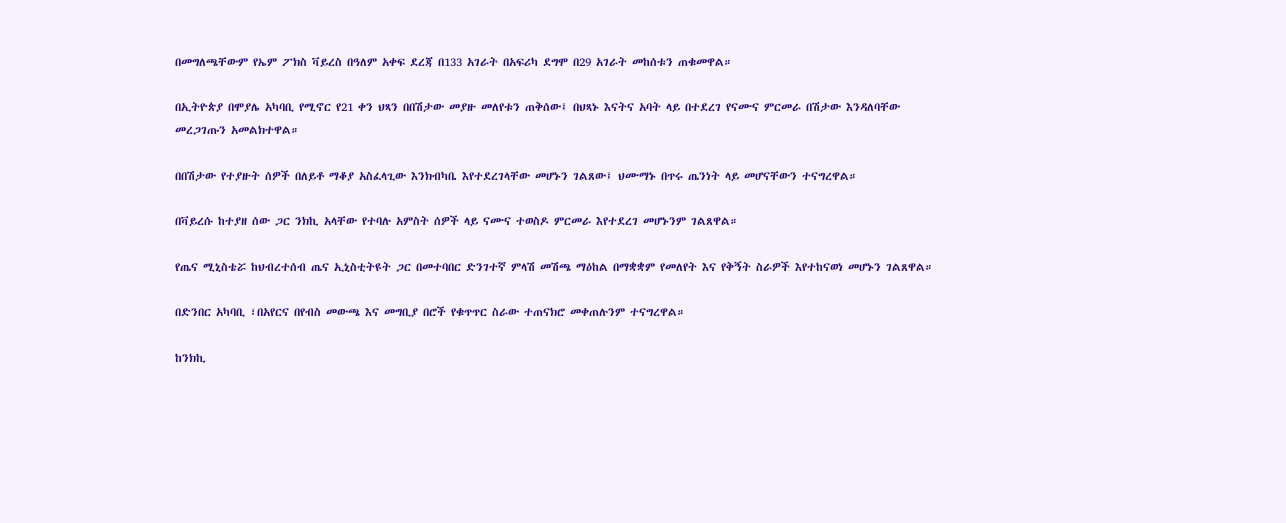በመግለጫቸውም የኤም ፖክስ ቫይረስ በዓለም አቀፍ ደረጃ በ133 አገራት በአፍሪካ ደግሞ በ29 አገራት መከሰቱን ጠቁመዋል።

በኢትዮጵያ በሞያሌ አካባቢ የሚኖር የ21 ቀን ህጻን በበሽታው መያዙ መለየቱን ጠቅሰው፤ በህጻኑ እናትና አባት ላይ በተደረገ የናሙና ምርመራ በሽታው እንዳለባቸው መረጋገጡን አመልክተዋል።

በበሽታው የተያዙት ሰዎች በለይቶ ማቆያ አስፈላጊው እንክብካቤ እየተደረገላቸው መሆኑን ገልጸው፤ ህሙማኑ በጥሩ ጤንነት ላይ መሆናቸውን ተናግረዋል።

በቫይረሱ ከተያዘ ሰው ጋር ንክኪ አላቸው የተባሉ አምስት ሰዎች ላይ ናሙና ተወስዶ ምርመራ እየተደረገ መሆኑንም ገልጸዋል።

የጤና ሚኒስቴሯ ከህብረተሰብ ጤና ኢኒስቲትዩት ጋር በመተባበር ድንገተኛ ምላሽ መሽጫ ማዕከል በማቋቋም የመለየት እና የቅኝት ስራዎች እየተከናወነ መሆኑን ገልጸዋል።

በድንበር አካባቢ ፣በአየርና በየብስ መውጫ እና መግቢያ በሮች የቁጥጥር ስራው ተጠናክሮ መቀጠሉንም ተናግረዋል።

ከንክኪ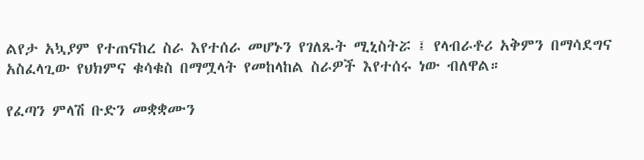ልየታ አኳያም የተጠናከረ ስራ እየተሰራ መሆኑን የገለጹት ሚኒስትሯ ፤ የላብራቶሪ አቅምን በማሳደግና አስፈላጊው የህክምና ቁሳቁስ በማሟላት የመከላከል ስራዎች እየተሰሩ ነው ብለዋል።

የፈጣን ምላሽ ቡድን መቋቋሙን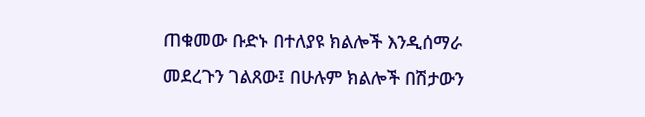ጠቁመው ቡድኑ በተለያዩ ክልሎች እንዲሰማራ መደረጉን ገልጸው፤ በሁሉም ክልሎች በሽታውን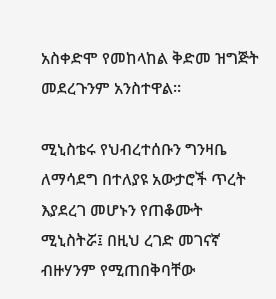አስቀድሞ የመከላከል ቅድመ ዝግጅት መደረጉንም አንስተዋል።

ሚኒስቴሩ የህብረተሰቡን ግንዛቤ ለማሳደግ በተለያዩ አውታሮች ጥረት እያደረገ መሆኑን የጠቆሙት ሚኒስትሯ፤ በዚህ ረገድ መገናኛ ብዙሃንም የሚጠበቅባቸው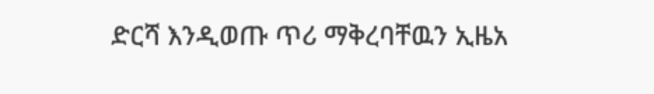ድርሻ እንዲወጡ ጥሪ ማቅረባቸዉን ኢዜአ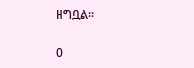ዘግቧል፡፡

0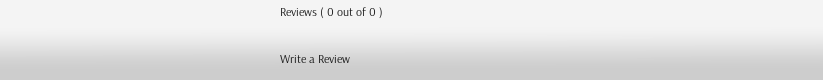Reviews ( 0 out of 0 )

Write a Review